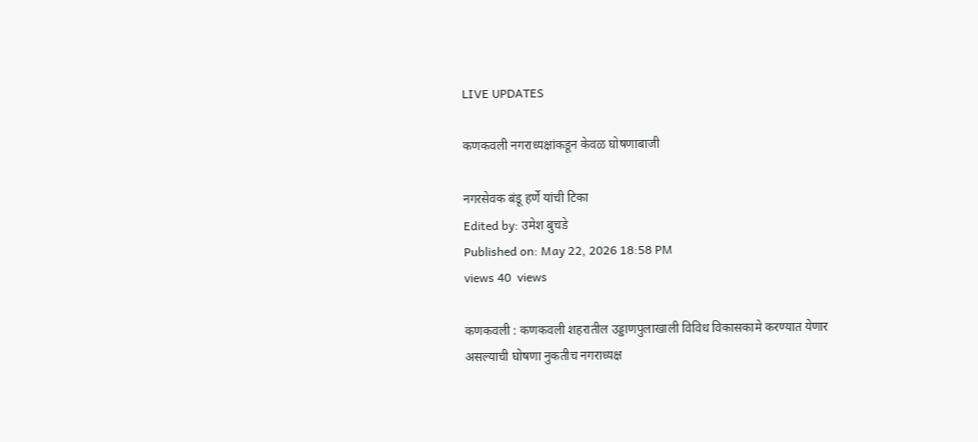LIVE UPDATES

कणकवली नगराध्यक्षांकडून केवळ घोषणाबाजी

नगरसेवक बंडू हर्णे यांची टिका
Edited by: उमेश बुचडे
Published on: May 22, 2026 18:58 PM
views 40  views

कणकवली : कणकवली शहरातील उड्डाणपुलाखाली विविध विकासकामे करण्यात येणार असल्याची घोषणा नुकतीच नगराध्यक्ष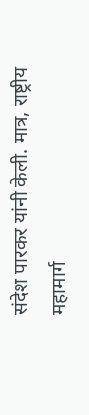संदेश पारकर यांनी केली. मात्र, राष्ट्रीय महामार्ग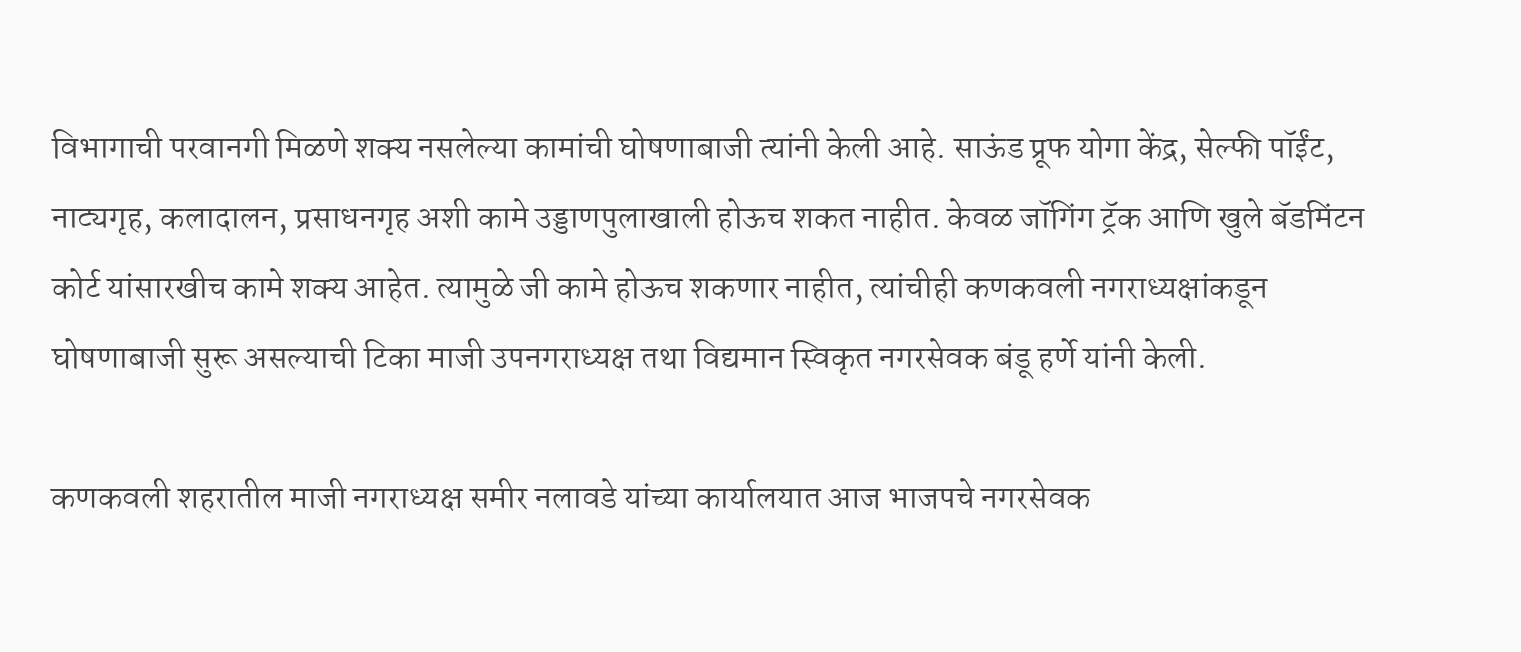विभागाची परवानगी मिळणे शक्य नसलेल्या कामांची घोषणाबाजी त्‍यांनी केली आहे. साऊंड प्रूफ योगा केंद्र, सेल्फी पॉईंट, नाट्यगृह, कलादालन, प्रसाधनगृह अशी कामे उड्डाणपुलाखाली होऊच शकत नाहीत. केवळ जॉगिंग ट्रॅक आणि खुले बॅडमिंटन कोर्ट यांसारखीच कामे शक्य आहेत. त्यामुळे जी कामे होऊच शकणार नाहीत, त्यांचीही कणकवली नगराध्यक्षांकडून घोषणाबाजी सुरू असल्याची टिका माजी उपनगराध्यक्ष तथा विद्यमान स्विकृत नगरसेवक बंडू हर्णे यांनी केली.

कणकवली शहरातील माजी नगराध्यक्ष समीर नलावडे यांच्या कार्यालयात आज भाजपचे नगरसेवक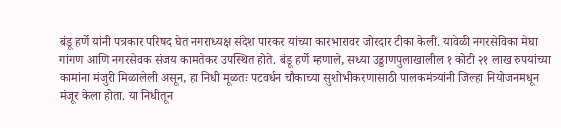बंडू हर्णे यांनी पत्रकार परिषद घेत नगराध्यक्ष संदेश पारकर यांच्या कारभारावर जोरदार टीका केली. यावेळी नगरसेविका मेघा गांगण आणि नगरसेवक संजय कामतेकर उपस्थित होते. बंडू हर्णे म्हणाले, सध्या उड्डाणपुलाखालील १ कोटी २१ लाख रुपयांच्या कामांना मंजुरी मिळालेली असून, हा निधी मूळतः पटवर्धन चौकाच्या सुशोभीकरणासाठी पालकमंत्र्यांनी जिल्हा नियोजनमधून मंजूर केला होता. या निधीतून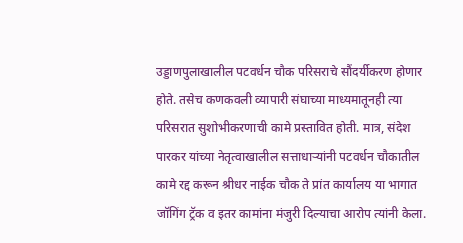उड्डाणपुलाखालील पटवर्धन चौक परिसराचे सौंदर्यीकरण होणार होते. तसेच कणकवली व्यापारी संघाच्या माध्यमातूनही त्या परिसरात सुशोभीकरणाची कामे प्रस्तावित होती. मात्र, संदेश पारकर यांच्या नेतृत्वाखालील सत्ताधाऱ्यांनी पटवर्धन चौकातील कामे रद्द करून श्रीधर नाईक चौक ते प्रांत कार्यालय या भागात जॉगिंग ट्रॅक व इतर कामांना मंजुरी दिल्याचा आरोप त्यांनी केला.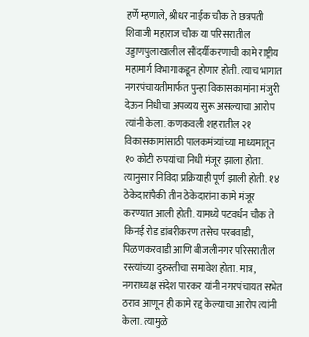हर्णे म्हणाले, श्रीधर नाईक चौक ते छत्रपती शिवाजी महाराज चौक या परिसरातील उड्डाणपुलाखालील सौंदर्यीकरणाची कामे राष्ट्रीय महामार्ग विभागाकडून होणार होती. त्याच भागात नगरपंचायतीमार्फत पुन्हा विकासकामांना मंजुरी देऊन निधीचा अपव्यय सुरू असल्याचा आरोप त्यांनी केला. कणकवली शहरातील २१ विकासकामांसाठी पालकमंत्र्यांच्या माध्यमातून १० कोटी रुपयांचा निधी मंजूर झाला होता. त्यानुसार निविदा प्रक्रियाही पूर्ण झाली होती. १४ ठेकेदारांपैकी तीन ठेकेदारांना कामे मंजूर करण्यात आली होती. यामध्ये पटवर्धन चौक ते किनई रोड डांबरीकरण तसेच परबवाडी, पिळणकरवाडी आणि बीजलीनगर परिसरातील रस्त्यांच्या दुरुस्तीचा समावेश होता. मात्र, नगराध्यक्ष संदेश पारकर यांनी नगरपंचायत सभेत ठराव आणून ही कामे रद्द केल्याचा आरोप त्यांनी केला. त्यामुळे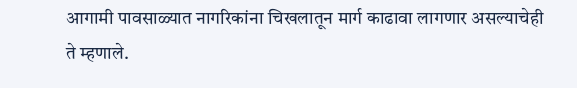आगामी पावसाळ्यात नागरिकांना चिखलातून मार्ग काढावा लागणार असल्याचेही ते म्हणाले.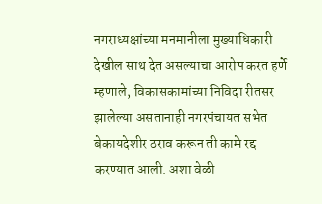नगराध्यक्षांच्या मनमानीला मुख्याधिकारी देखील साथ देत असल्याचा आरोप करत हर्णे म्हणाले, विकासकामांच्या निविदा रीतसर झालेल्या असतानाही नगरपंचायत सभेत बेकायदेशीर ठराव करून ती कामे रद्द करण्यात आली. अशा वेळी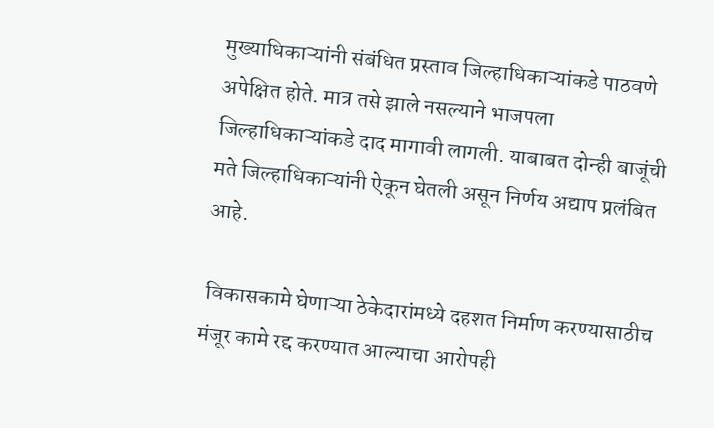मुख्याधिकाऱ्यांनी संबंधित प्रस्ताव जिल्हाधिकाऱ्यांकडे पाठवणे अपेक्षित होते. मात्र तसे झाले नसल्याने भाजपला जिल्हाधिकाऱ्यांकडे दाद मागावी लागली. याबाबत दोन्ही बाजूंची मते जिल्हाधिकाऱ्यांनी ऐकून घेतली असून निर्णय अद्याप प्रलंबित आहे.

 विकासकामे घेणाऱ्या ठेकेदारांमध्ये दहशत निर्माण करण्यासाठीच मंजूर कामे रद्द करण्यात आल्याचा आरोपही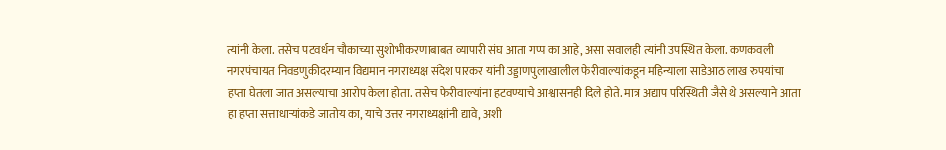त्यांनी केला. तसेच पटवर्धन चौकाच्या सुशोभीकरणाबाबत व्यापारी संघ आता गप्प का आहे, असा सवालही त्यांनी उपस्थित केला. कणकवली नगरपंचायत निवडणुकीदरम्यान विद्यमान नगराध्यक्ष संदेश पारकर यांनी उड्डाणपुलाखालील फेरीवाल्यांकडून महिन्याला साडेआठ लाख रुपयांचा हप्ता घेतला जात असल्याचा आरोप केला होता. तसेच फेरीवाल्यांना हटवण्याचे आश्वासनही दिले होते. मात्र अद्याप परिस्थिती जैसे थे असल्याने आता हा हप्ता सत्ताधाऱ्यांकडे जातोय का, याचे उत्तर नगराध्यक्षांनी द्यावे, अशी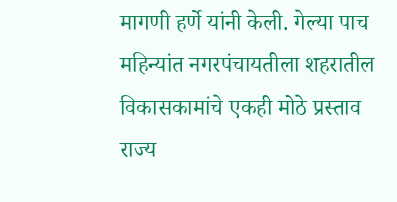मागणी हर्णे यांनी केली. गेल्या पाच महिन्यांत नगरपंचायतीला शहरातील विकासकामांचे एकही मोठे प्रस्ताव राज्य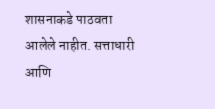शासनाकडे पाठवता आलेले नाहीत. सत्ताधारी आणि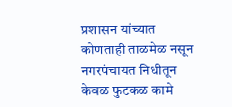प्रशासन यांच्यात कोणताही ताळमेळ नसून नगरपंचायत निधीतून केवळ फुटकळ कामे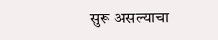सुरू असल्याचा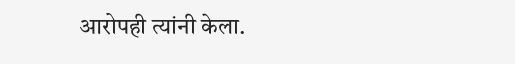आरोपही त्यांनी केला.